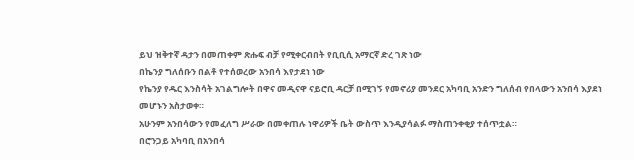ይህ ዝቅተኛ ዳታን በመጠቀም ጽሑፍ ብቻ የሚቀርብበት የቢቢሲ አማርኛ ድረ ገጽ ነው
በኬንያ ግለሰቡን በልቶ የተሰወረው አንበሳ እየታደነ ነው
የኬንያ የዱር እንስሳት አገልግሎት በዋና መዲናዋ ናይሮቢ ዳርቻ በሚገኝ የመኖሪያ መንደር አካባቢ አንድን ግለሰብ የበላውን አንበሳ እያደነ መሆኑን አስታወቀ።
አሁንም አንበሳውን የመፈለግ ሥራው በመቀጠሉ ነዋሪዎች ቤት ውስጥ እንዲያሳልፉ ማስጠንቀቂያ ተሰጥቷል።
በሮንጋይ አካባቢ በአንበሳ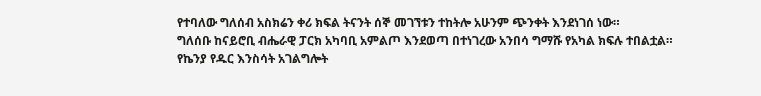የተባለው ግለሰብ አስክሬን ቀሪ ክፍል ትናንት ሰኞ መገኘቱን ተከትሎ አሁንም ጭንቀት እንደነገሰ ነው።
ግለሰቡ ከናይሮቢ ብሔራዊ ፓርክ አካባቢ አምልጦ እንደወጣ በተነገረው አንበሳ ግማሹ የአካል ክፍሉ ተበልቷል።
የኬንያ የዱር እንስሳት አገልግሎት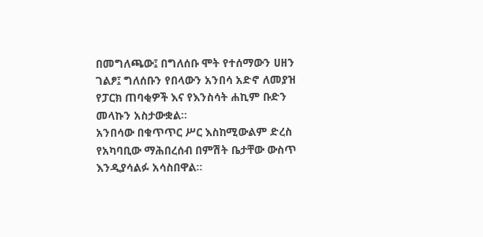በመግለጫው፤ በግለሰቡ ሞት የተሰማውን ሀዘን ገልፆ፤ ግለሰቡን የበላውን አንበሳ አድኖ ለመያዝ የፓርክ ጠባቂዎች እና የእንስሳት ሐኪም ቡድን መላኩን አስታውቋል።
አንበሳው በቁጥጥር ሥር እስከሚውልም ድረስ የአካባቢው ማሕበረሰብ በምሽት ቤታቸው ውስጥ እንዲያሳልፉ አሳስበዋል።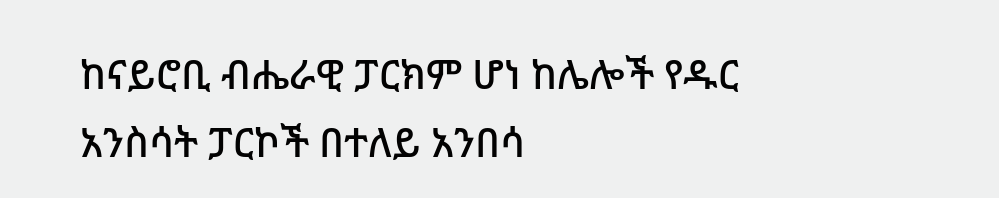ከናይሮቢ ብሔራዊ ፓርክም ሆነ ከሌሎች የዱር አንስሳት ፓርኮች በተለይ አንበሳ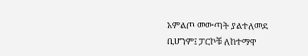አምልጦ መውጣት ያልተለመደ ቢሆንም፤ ፓርኮቹ ለከተማዋ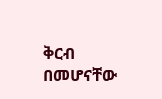ቅርብ በመሆናቸው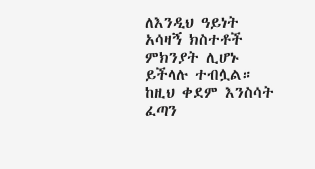ለእንዲህ ዓይነት አሳዛኝ ክስተቶች ምክንያት ሊሆኑ ይችላሉ ተብሏል።
ከዚህ ቀደም እንስሳት ፈጣን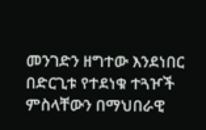መንገድን ዘግተው እንደነበር በድርጊቱ የተደነቁ ተጓዦች ምስላቸውን በማህበራዊ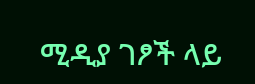ሚዲያ ገፆች ላይ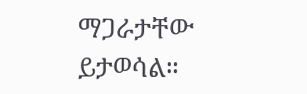ማጋራታቸው ይታወሳል።